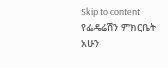Skip to content
የፌዴሬሽን ምክርቤት አሁን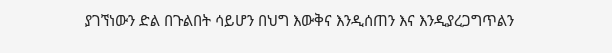ያገኘነውን ድል በጉልበት ሳይሆን በህግ እውቅና እንዲሰጠን እና እንዲያረጋግጥልን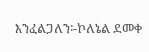እንፈልጋለን፡-ኮለኔል ደመቀ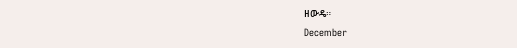ዘውዴ።
December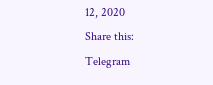12, 2020
Share this:
Telegram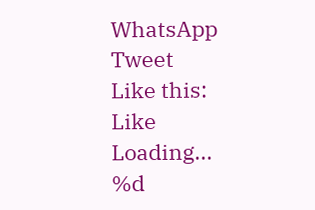WhatsApp
Tweet
Like this:
Like
Loading...
%d